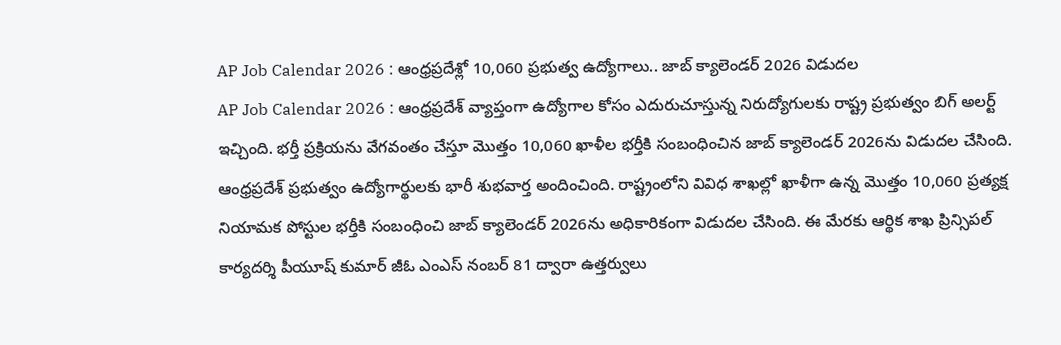AP Job Calendar 2026 : ఆంధ్రప్రదేశ్లో 10,060 ప్రభుత్వ ఉద్యోగాలు.. జాబ్ క్యాలెండర్ 2026 విడుదల
AP Job Calendar 2026 : ఆంధ్రప్రదేశ్ వ్యాప్తంగా ఉద్యోగాల కోసం ఎదురుచూస్తున్న నిరుద్యోగులకు రాష్ట్ర ప్రభుత్వం బిగ్ అలర్ట్ ఇచ్చింది. భర్తీ ప్రక్రియను వేగవంతం చేస్తూ మొత్తం 10,060 ఖాళీల భర్తీకి సంబంధించిన జాబ్ క్యాలెండర్ 2026ను విడుదల చేసింది.
ఆంధ్రప్రదేశ్ ప్రభుత్వం ఉద్యోగార్థులకు భారీ శుభవార్త అందించింది. రాష్ట్రంలోని వివిధ శాఖల్లో ఖాళీగా ఉన్న మొత్తం 10,060 ప్రత్యక్ష నియామక పోస్టుల భర్తీకి సంబంధించి జాబ్ క్యాలెండర్ 2026ను అధికారికంగా విడుదల చేసింది. ఈ మేరకు ఆర్థిక శాఖ ప్రిన్సిపల్ కార్యదర్శి పీయూష్ కుమార్ జీఓ ఎంఎస్ నంబర్ 81 ద్వారా ఉత్తర్వులు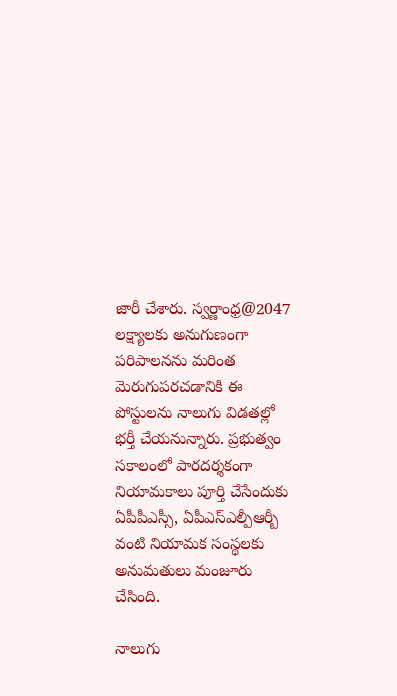జారీ చేశారు. స్వర్ణాంధ్ర@2047 లక్ష్యాలకు అనుగుణంగా పరిపాలనను మరింత మెరుగుపరచడానికి ఈ పోస్టులను నాలుగు విడతల్లో భర్తీ చేయనున్నారు. ప్రభుత్వం సకాలంలో పారదర్శకంగా నియామకాలు పూర్తి చేసేందుకు ఏపీపీఎస్సీ, ఏపీఎస్ఎల్పీఆర్బీ వంటి నియామక సంస్థలకు అనుమతులు మంజూరు చేసింది.

నాలుగు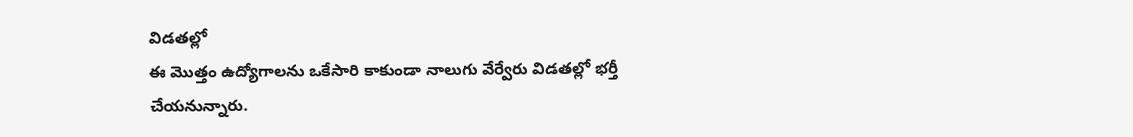విడతల్లో
ఈ మొత్తం ఉద్యోగాలను ఒకేసారి కాకుండా నాలుగు వేర్వేరు విడతల్లో భర్తీ చేయనున్నారు.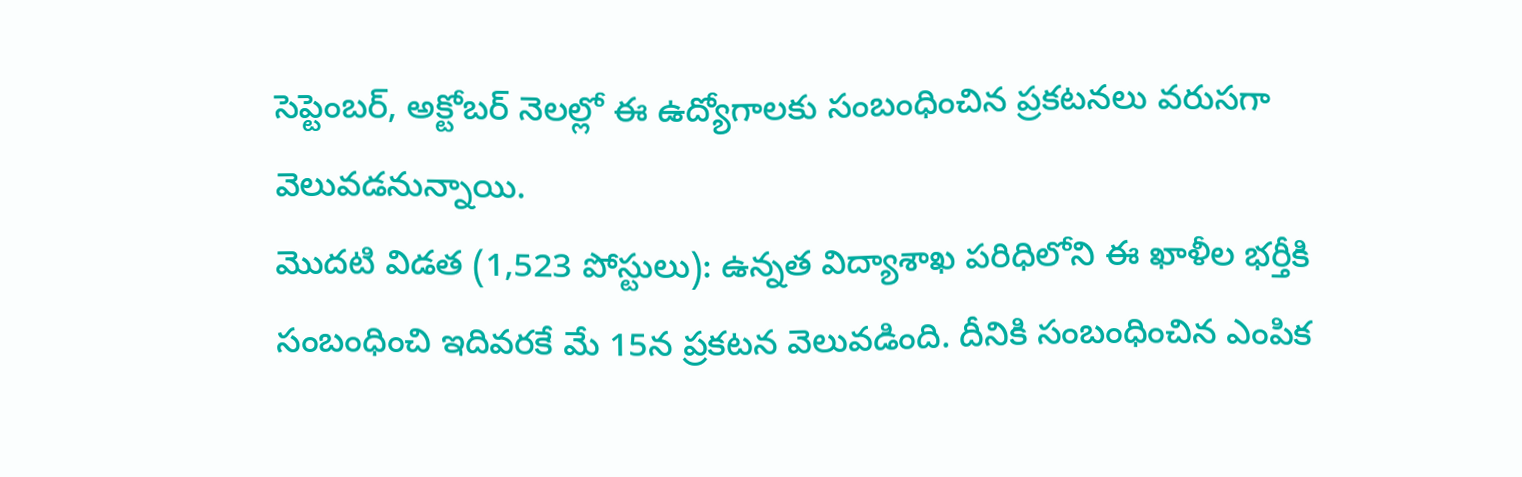సెప్టెంబర్, అక్టోబర్ నెలల్లో ఈ ఉద్యోగాలకు సంబంధించిన ప్రకటనలు వరుసగా వెలువడనున్నాయి.
మొదటి విడత (1,523 పోస్టులు): ఉన్నత విద్యాశాఖ పరిధిలోని ఈ ఖాళీల భర్తీకి సంబంధించి ఇదివరకే మే 15న ప్రకటన వెలువడింది. దీనికి సంబంధించిన ఎంపిక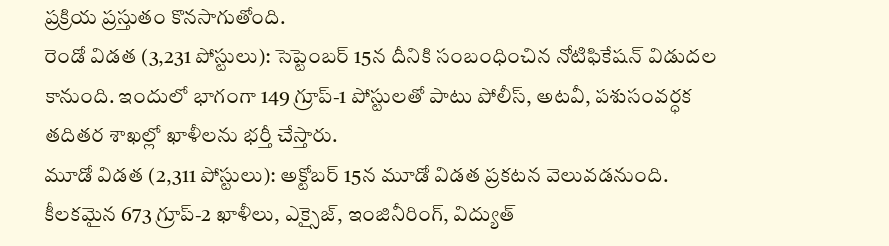ప్రక్రియ ప్రస్తుతం కొనసాగుతోంది.
రెండో విడత (3,231 పోస్టులు): సెప్టెంబర్ 15న దీనికి సంబంధించిన నోటిఫికేషన్ విడుదల కానుంది. ఇందులో భాగంగా 149 గ్రూప్-1 పోస్టులతో పాటు పోలీస్, అటవీ, పశుసంవర్ధక తదితర శాఖల్లో ఖాళీలను భర్తీ చేస్తారు.
మూడో విడత (2,311 పోస్టులు): అక్టోబర్ 15న మూడో విడత ప్రకటన వెలువడనుంది. కీలకమైన 673 గ్రూప్-2 ఖాళీలు, ఎక్సైజ్, ఇంజినీరింగ్, విద్యుత్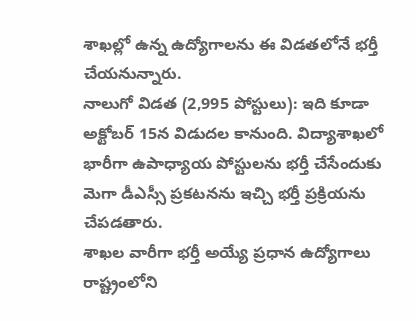శాఖల్లో ఉన్న ఉద్యోగాలను ఈ విడతలోనే భర్తీ చేయనున్నారు.
నాలుగో విడత (2,995 పోస్టులు): ఇది కూడా అక్టోబర్ 15న విడుదల కానుంది. విద్యాశాఖలో భారీగా ఉపాధ్యాయ పోస్టులను భర్తీ చేసేందుకు మెగా డీఎస్సీ ప్రకటనను ఇచ్చి భర్తీ ప్రక్రియను చేపడతారు.
శాఖల వారీగా భర్తీ అయ్యే ప్రధాన ఉద్యోగాలు
రాష్ట్రంలోని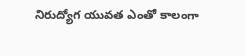నిరుద్యోగ యువత ఎంతో కాలంగా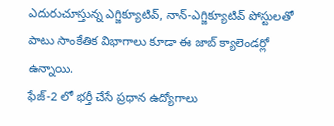ఎదురుచూస్తున్న ఎగ్జిక్యూటివ్, నాన్-ఎగ్జిక్యూటివ్ పోస్టులతో పాటు సాంకేతిక విభాగాలు కూడా ఈ జాబ్ క్యాలెండర్లో ఉన్నాయి.
ఫేజ్-2 లో భర్తీ చేసే ప్రధాన ఉద్యోగాలు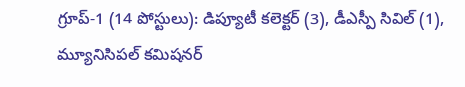గ్రూప్-1 (14 పోస్టులు): డిప్యూటీ కలెక్టర్ (3), డీఎస్పీ సివిల్ (1), మ్యూనిసిపల్ కమిషనర్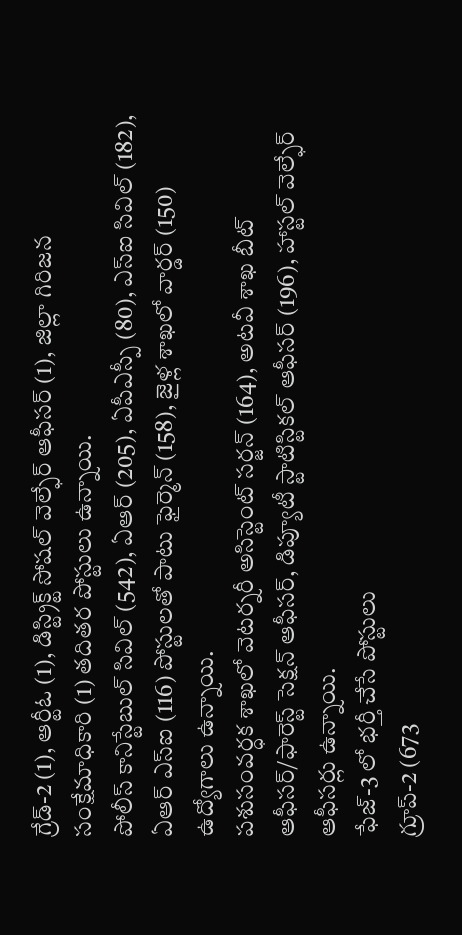గ్రేడ్-2 (1), ఆర్టీఓ (1), డిస్ట్రిక్ట్ సోషల్ వెల్ఫేర్ ఆఫీసర్ (1), జిల్లా గిరిజన సంక్షేమాధికారి (1) తదితర పోస్టులు ఉన్నాయి.
పోలీస్ కానిస్టేబుల్ సివిల్ (542), ఏఆర్ (205), ఏపీఎస్పీ (80), ఎస్ఐ సివిల్ (182), ఏఆర్ ఎస్ఐ (116) పోస్టులతో పాటు ఫైర్మెన్ (158), జైళ్ల శాఖలో వార్డర్ (150) ఉద్యోగాలు ఉన్నాయి.
పశుసంవర్ధక శాఖలో వెటర్నరీ అసిస్టెంట్ సర్జన్ (164), అటవీ శాఖ బీట్ ఆఫీసర్/ఫారెస్ట్ సెక్షన్ ఆఫీసర్, డిప్యూటీ స్టాటిస్టికల్ ఆఫీసర్ (196), హాస్టల్ వెల్ఫేర్ ఆఫీసర్లు ఉన్నాయి.
ఫేజ్-3 లో భర్తీ చేసే పోస్టులు
గ్రూప్-2 (673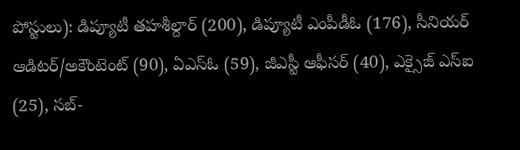పోస్టులు): డిప్యూటీ తహశీల్దార్ (200), డిప్యూటీ ఎంపీడీఓ (176), సీనియర్ ఆడిటర్/అకౌంటెంట్ (90), ఏఎస్ఓ (59), జీఎస్టీ ఆఫీసర్ (40), ఎక్సైజ్ ఎస్ఐ (25), సబ్-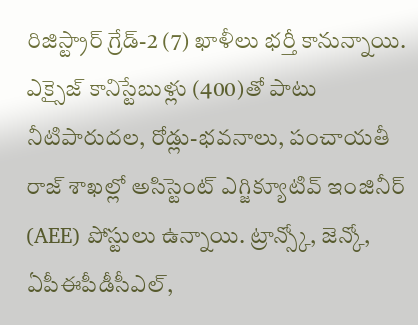రిజిస్ట్రార్ గ్రేడ్-2 (7) ఖాళీలు భర్తీ కానున్నాయి.
ఎక్సైజ్ కానిస్టేబుళ్లు (400)తో పాటు నీటిపారుదల, రోడ్లు-భవనాలు, పంచాయతీ రాజ్ శాఖల్లో అసిస్టెంట్ ఎగ్జిక్యూటివ్ ఇంజినీర్ (AEE) పోస్టులు ఉన్నాయి. ట్రాన్స్కో, జెన్కో, ఏపీఈపీడీసీఎల్,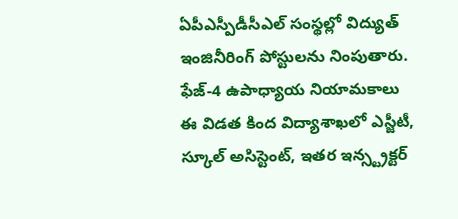ఏపీఎస్పీడీసీఎల్ సంస్థల్లో విద్యుత్ ఇంజినీరింగ్ పోస్టులను నింపుతారు.
ఫేజ్-4 ఉపాధ్యాయ నియామకాలు
ఈ విడత కింద విద్యాశాఖలో ఎస్జీటీ, స్కూల్ అసిస్టెంట్, ఇతర ఇన్స్ట్రక్టర్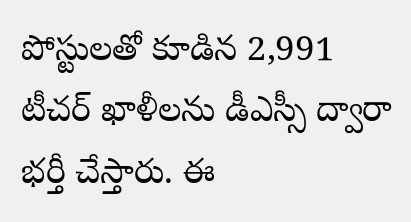పోస్టులతో కూడిన 2,991 టీచర్ ఖాళీలను డీఎస్సీ ద్వారా భర్తీ చేస్తారు. ఈ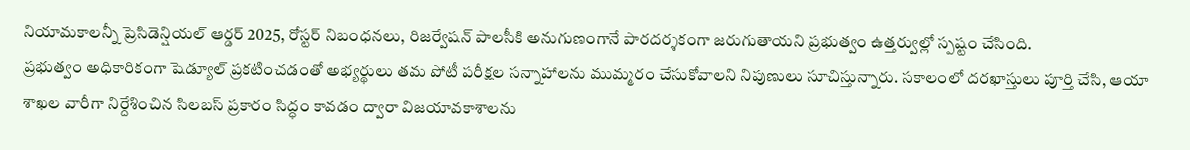నియామకాలన్నీ ప్రెసిడెన్షియల్ ఆర్డర్ 2025, రోస్టర్ నిబంధనలు, రిజర్వేషన్ పాలసీకి అనుగుణంగానే పారదర్శకంగా జరుగుతాయని ప్రభుత్వం ఉత్తర్వుల్లో స్పష్టం చేసింది.
ప్రభుత్వం అధికారికంగా షెడ్యూల్ ప్రకటించడంతో అభ్యర్థులు తమ పోటీ పరీక్షల సన్నాహాలను ముమ్మరం చేసుకోవాలని నిపుణులు సూచిస్తున్నారు. సకాలంలో దరఖాస్తులు పూర్తి చేసి, ఆయా శాఖల వారీగా నిర్దేశించిన సిలబస్ ప్రకారం సిద్ధం కావడం ద్వారా విజయావకాశాలను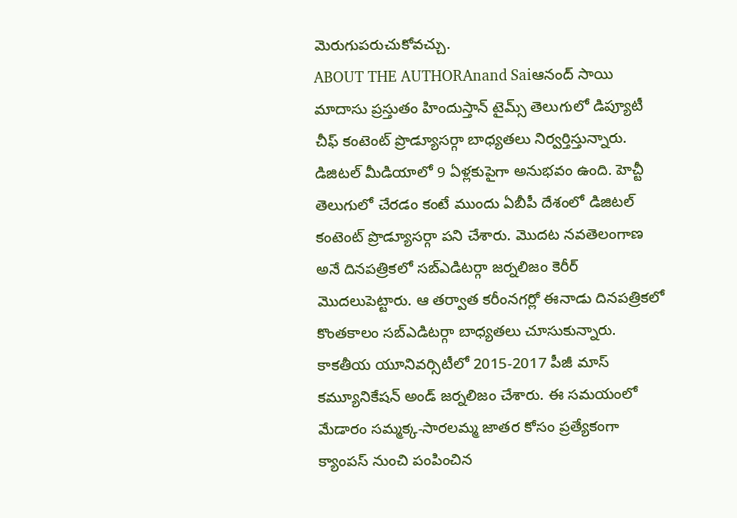మెరుగుపరుచుకోవచ్చు.
ABOUT THE AUTHORAnand Saiఆనంద్ సాయి మాదాసు ప్రస్తుతం హిందుస్తాన్ టైమ్స్ తెలుగులో డిప్యూటీ చీఫ్ కంటెంట్ ప్రొడ్యూసర్గా బాధ్యతలు నిర్వర్తిస్తున్నారు. డిజిటల్ మీడియాలో 9 ఏళ్లకుపైగా అనుభవం ఉంది. హెచ్టీ తెలుగులో చేరడం కంటే ముందు ఏబీపీ దేశంలో డిజిటల్ కంటెంట్ ప్రొడ్యూసర్గా పని చేశారు. మెుదట నవతెలంగాణ అనే దినపత్రికలో సబ్ఎడిటర్గా జర్నలిజం కెరీర్ మెుదలుపెట్టారు. ఆ తర్వాత కరీంనగర్లో ఈనాడు దినపత్రికలో కొంతకాలం సబ్ఎడిటర్గా బాధ్యతలు చూసుకున్నారు. కాకతీయ యూనివర్సిటీలో 2015-2017 పీజీ మాస్ కమ్యూనికేషన్ అండ్ జర్నలిజం చేశారు. ఈ సమయంలో మేడారం సమ్మక్క-సారలమ్మ జాతర కోసం ప్రత్యేకంగా క్యాంపస్ నుంచి పంపించిన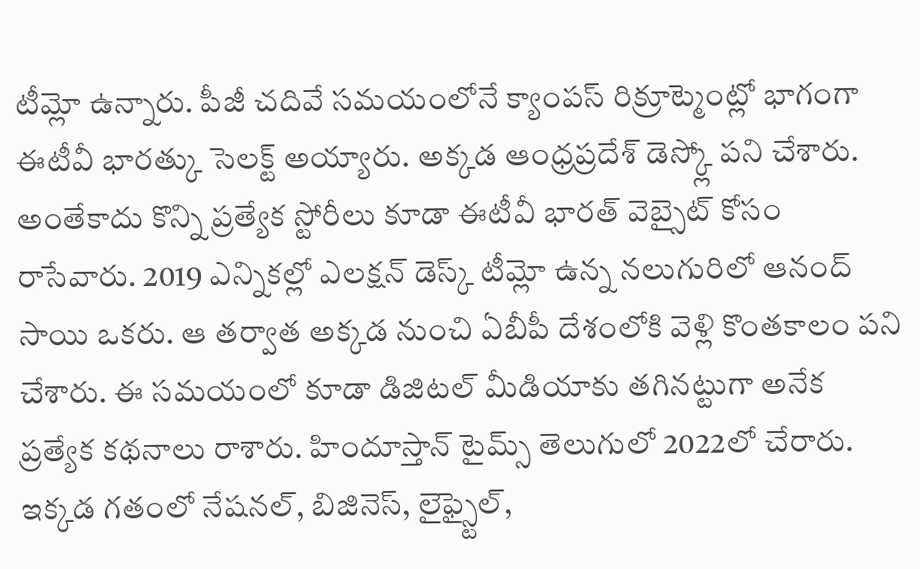టీమ్లో ఉన్నారు. పీజీ చదివే సమయంలోనే క్యాంపస్ రిక్రూట్మెంట్లో భాగంగా ఈటీవీ భారత్కు సెలక్ట్ అయ్యారు. అక్కడ ఆంధ్రప్రదేశ్ డెస్క్లో పని చేశారు. అంతేకాదు కొన్ని ప్రత్యేక స్టోరీలు కూడా ఈటీవీ భారత్ వెబ్సైట్ కోసం రాసేవారు. 2019 ఎన్నికల్లో ఎలక్షన్ డెస్క్ టీమ్లో ఉన్న నలుగురిలో ఆనంద్ సాయి ఒకరు. ఆ తర్వాత అక్కడ నుంచి ఏబీపీ దేశంలోకి వెళ్లి కొంతకాలం పని చేశారు. ఈ సమయంలో కూడా డిజిటల్ మీడియాకు తగినట్టుగా అనేక ప్రత్యేక కథనాలు రాశారు. హిందూస్తాన్ టైమ్స్ తెలుగులో 2022లో చేరారు. ఇక్కడ గతంలో నేషనల్, బిజినెస్, లైఫ్స్టైల్,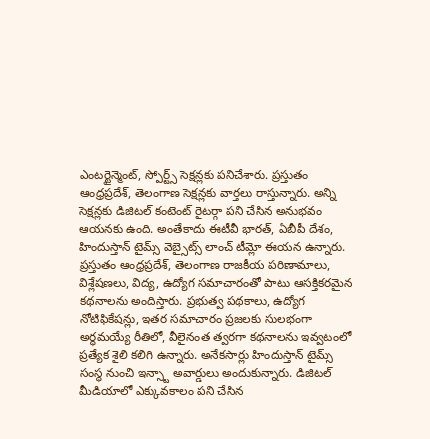ఎంటర్టైన్మెంట్, స్పోర్ట్స్ సెక్షన్లకు పనిచేశారు. ప్రస్తుతం ఆంధ్రప్రదేశ్, తెలంగాణ సెక్షన్లకు వార్తలు రాస్తున్నారు. అన్ని సెక్షన్లకు డిజిటల్ కంటెంట్ రైటర్గా పని చేసిన అనుభవం ఆయనకు ఉంది. అంతేకాదు ఈటీవీ భారత్, ఏబీపీ దేశం, హిందుస్తాన్ టైమ్స్ వెబ్సైట్స్ లాంచ్ టీమ్లో ఈయన ఉన్నారు. ప్రస్తుతం ఆంధ్రప్రదేశ్, తెలంగాణ రాజకీయ పరిణామాలు, విశ్లేషణలు, విద్య, ఉద్యోగ సమాచారంతో పాటు ఆసక్తికరమైన కథనాలను అందిస్తారు. ప్రభుత్వ పథకాలు, ఉద్యోగ నోటిఫికేషన్లు, ఇతర సమాచారం ప్రజలకు సులభంగా అర్థమయ్యే రీతిలో, వీలైనంత త్వరగా కథనాలను ఇవ్వటంలో ప్రత్యేక శైలి కలిగి ఉన్నారు. అనేకసార్లు హిందుస్తాన్ టైమ్స్ సంస్థ నుంచి ఇన్స్టా అవార్డులు అందుకున్నారు. డిజిటల్ మీడియాలో ఎక్కువకాలం పని చేసిన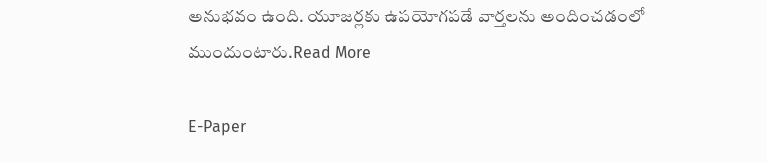అనుభవం ఉంది. యూజర్లకు ఉపయోగపడే వార్తలను అందించడంలో ముందుంటారు.Read More

E-Paper